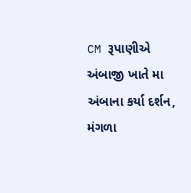CM રૂપાણીએ અંબાજી ખાતે મા અંબાના કર્યા દર્શન, મંગળા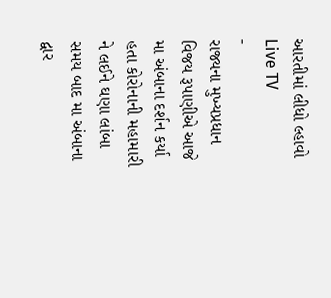આરતીમાં લીધો લ્હાવો
Live TV
-
રાજ્યના મુખ્યપ્રધાન વિજય રૂપાણીએ આજે મા અંબાના દર્શન કર્યા હતા કોરોનાની મહામારી ને લઈને ઘણા લાંબા સમય બાદ મા અંબાના દ્વાર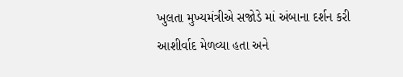ખુલતા મુખ્યમંત્રીએ સજોડે માં અંબાના દર્શન કરી આશીર્વાદ મેળવ્યા હતા અને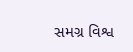સમગ્ર વિશ્વ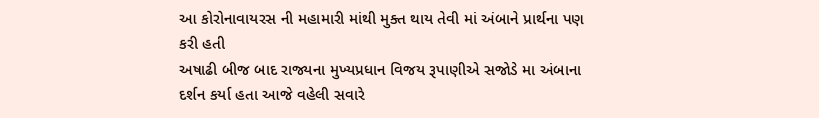આ કોરોનાવાયરસ ની મહામારી માંથી મુક્ત થાય તેવી માં અંબાને પ્રાર્થના પણ કરી હતી
અષાઢી બીજ બાદ રાજ્યના મુખ્યપ્રધાન વિજય રૂપાણીએ સજોડે મા અંબાના દર્શન કર્યા હતા આજે વહેલી સવારે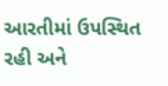આરતીમાં ઉપસ્થિત રહી અને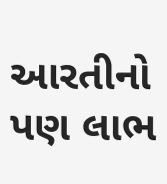આરતીનો પણ લાભ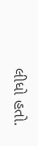લીધો હતો.